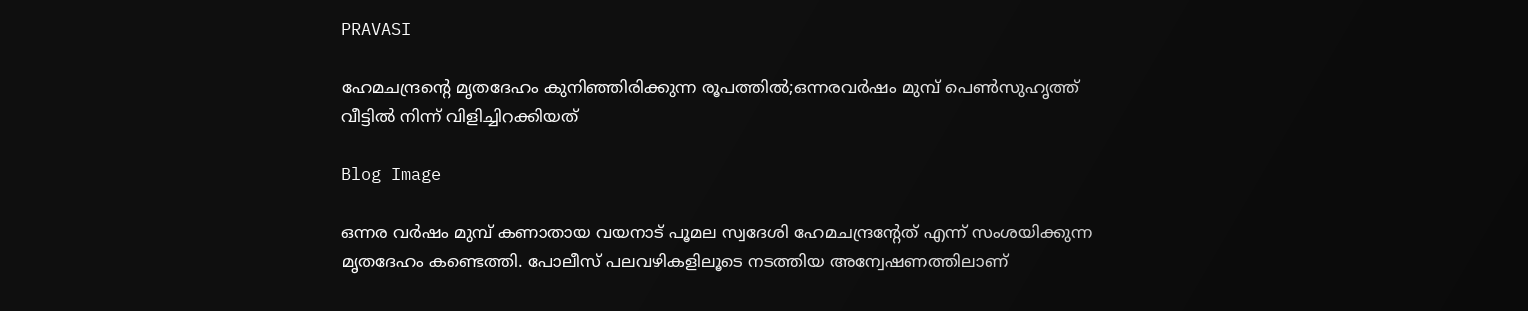PRAVASI

ഹേമചന്ദ്രന്റെ മൃതദേഹം കുനിഞ്ഞിരിക്കുന്ന രൂപത്തില്‍;ഒന്നരവര്‍ഷം മുമ്പ് പെണ്‍സുഹൃത്ത് വീട്ടില്‍ നിന്ന് വിളിച്ചിറക്കിയത്

Blog Image

ഒന്നര വര്‍ഷം മുമ്പ് കണാതായ വയനാട് പൂമല സ്വദേശി ഹേമചന്ദ്രന്റേത് എന്ന് സംശയിക്കുന്ന മൃതദേഹം കണ്ടെത്തി. പോലീസ് പലവഴികളിലൂടെ നടത്തിയ അന്വേഷണത്തിലാണ്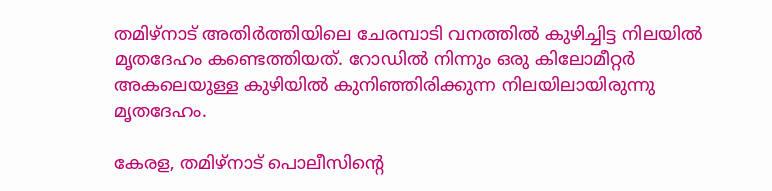തമിഴ്‌നാട് അതിര്‍ത്തിയിലെ ചേരമ്പാടി വനത്തില്‍ കുഴിച്ചിട്ട നിലയില്‍ മൃതദേഹം കണ്ടെത്തിയത്. റോഡില്‍ നിന്നും ഒരു കിലോമീറ്റര്‍ അകലെയുള്ള കുഴിയില്‍ കുനിഞ്ഞിരിക്കുന്ന നിലയിലായിരുന്നു മൃതദേഹം.

കേരള, തമിഴ്‌നാട് പൊലീസിന്റെ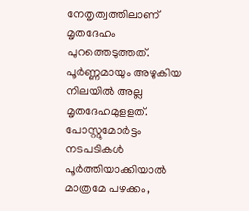നേതൃത്വത്തിലാണ് മൃതദേഹം പുറത്തെടുത്തത്. പൂര്‍ണ്ണമായും അഴുകിയ നിലയില്‍ അല്ല മൃതദേഹമുളളത്. പോസ്റ്റുമോര്‍ട്ടം നടപടികള്‍ പൂര്‍ത്തിയാക്കിയാല്‍ മാത്രമേ പഴക്കം,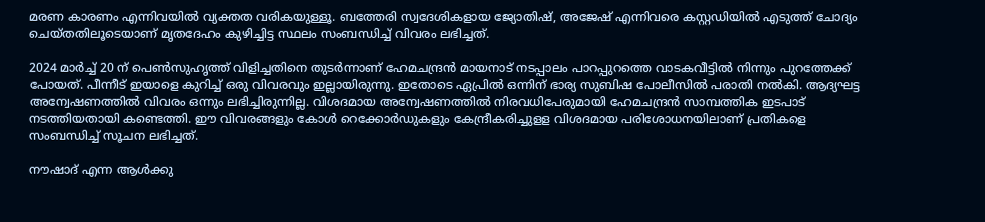മരണ കാരണം എന്നിവയില്‍ വ്യക്തത വരികയുള്ളൂ. ബത്തേരി സ്വദേശികളായ ജ്യോതിഷ്, അജേഷ് എന്നിവരെ കസ്റ്റഡിയില്‍ എടുത്ത് ചോദ്യം ചെയ്തതിലൂടെയാണ് മൃതദേഹം കുഴിച്ചിട്ട സ്ഥലം സംബന്ധിച്ച് വിവരം ലഭിച്ചത്.

2024 മാര്‍ച്ച് 20 ന് പെണ്‍സുഹൃത്ത് വിളിച്ചതിനെ തുടര്‍ന്നാണ് ഹേമചന്ദ്രന്‍ മായനാട് നടപ്പാലം പാറപ്പുറത്തെ വാടകവീട്ടില്‍ നിന്നും പുറത്തേക്ക് പോയത്. പീന്നീട് ഇയാളെ കുറിച്ച് ഒരു വിവരവും ഇല്ലായിരുന്നു. ഇതോടെ ഏപ്രില്‍ ഒന്നിന് ഭാര്യ സുബിഷ പോലീസില്‍ പരാതി നല്‍കി. ആദ്യഘട്ട അന്വേഷണത്തില്‍ വിവരം ഒന്നും ലഭിച്ചിരുന്നില്ല. വിശദമായ അന്വേഷണത്തില്‍ നിരവധിപേരുമായി ഹേമചന്ദ്രന്‍ സാമ്പത്തിക ഇടപാട് നടത്തിയതായി കണ്ടെത്തി. ഈ വിവരങ്ങളും കോള്‍ റെക്കോര്‍ഡുകളും കേന്ദ്രീകരിച്ചുളള വിശദമായ പരിശോധനയിലാണ് പ്രതികളെ സംബന്ധിച്ച് സൂചന ലഭിച്ചത്.

നൗഷാദ് എന്ന ആള്‍ക്കു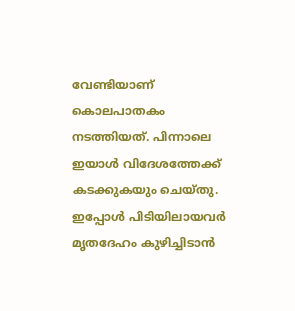വേണ്ടിയാണ് കൊലപാതകം നടത്തിയത്. പിന്നാലെ ഇയാള്‍ വിദേശത്തേക്ക് കടക്കുകയും ചെയ്തു. ഇപ്പോള്‍ പിടിയിലായവര്‍ മൃതദേഹം കുഴിച്ചിടാന്‍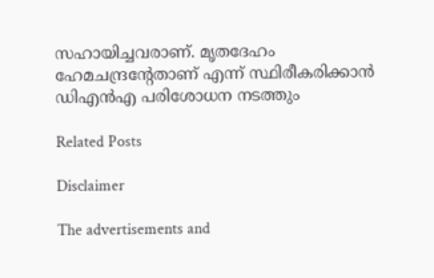സഹായിച്ചവരാണ്. മൃതദേഹം ഹേമചന്ദ്രന്റേതാണ് എന്ന് സ്ഥിരീകരിക്കാന്‍ ഡിഎന്‍എ പരിശോധന നടത്തും

Related Posts

Disclaimer

The advertisements and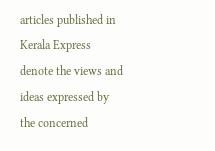articles published in Kerala Express denote the views and ideas expressed by the concerned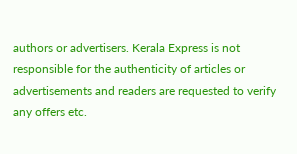authors or advertisers. Kerala Express is not responsible for the authenticity of articles or advertisements and readers are requested to verify any offers etc.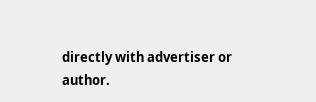directly with advertiser or author.